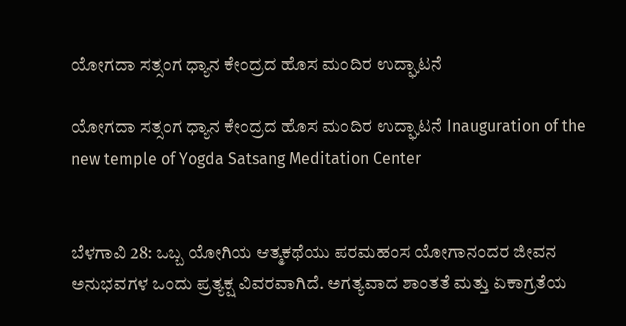ಯೋಗದಾ ಸತ್ಸಂಗ ಧ್ಯಾನ ಕೇಂದ್ರದ ಹೊಸ ಮಂದಿರ ಉದ್ಘಾಟನೆ

ಯೋಗದಾ ಸತ್ಸಂಗ ಧ್ಯಾನ ಕೇಂದ್ರದ ಹೊಸ ಮಂದಿರ ಉದ್ಘಾಟನೆ Inauguration of the new temple of Yogda Satsang Meditation Center


ಬೆಳಗಾವಿ 28: ಒಬ್ಬ ಯೋಗಿಯ ಆತ್ಮಕಥೆಯು ಪರಮಹಂಸ ಯೋಗಾನಂದರ ಜೀವನ ಅನುಭವಗಳ ಒಂದು ಪ್ರತ್ಯಕ್ಷ ವಿವರವಾಗಿದೆ. ಅಗತ್ಯವಾದ ಶಾಂತತೆ ಮತ್ತು ಏಕಾಗ್ರತೆಯ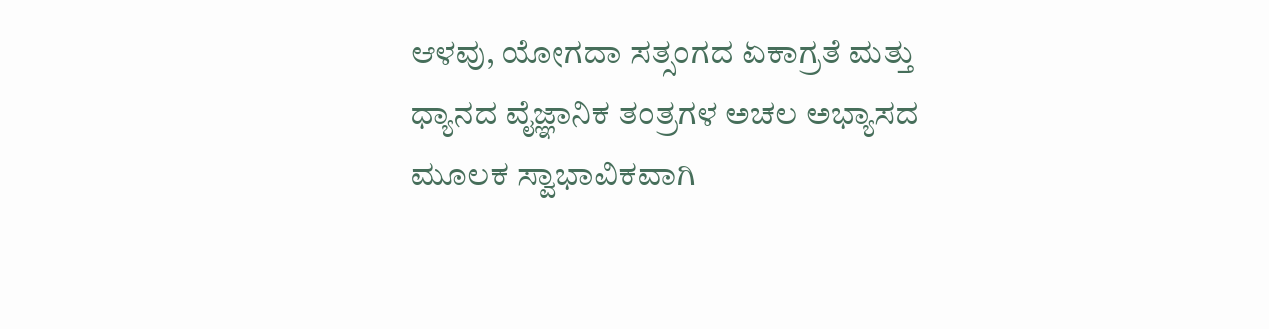ಆಳವು, ಯೋಗದಾ ಸತ್ಸಂಗದ ಏಕಾಗ್ರತೆ ಮತ್ತು ಧ್ಯಾನದ ವೈಜ್ಞಾನಿಕ ತಂತ್ರಗಳ ಅಚಲ ಅಭ್ಯಾಸದ ಮೂಲಕ ಸ್ವಾಭಾವಿಕವಾಗಿ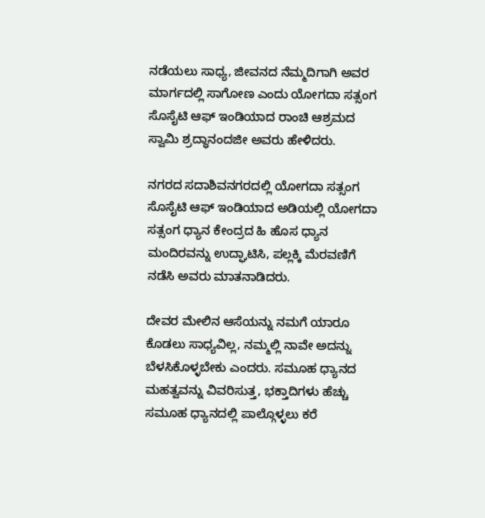ನಡೆಯಲು ಸಾಧ್ಯ, ಜೀವನದ ನೆಮ್ಮದಿಗಾಗಿ ಅವರ ಮಾರ್ಗದಲ್ಲಿ ಸಾಗೋಣ ಎಂದು ಯೋಗದಾ ಸತ್ಸಂಗ ಸೊಸೈಟಿ ಆಫ್ ಇಂಡಿಯಾದ ರಾಂಚಿ ಆಶ್ರಮದ ಸ್ವಾಮಿ ಶ್ರದ್ಧಾನಂದಜೀ ಅವರು ಹೇಳಿದರು.

ನಗರದ ಸದಾಶಿವನಗರದಲ್ಲಿ ಯೋಗದಾ ಸತ್ಸಂಗ ಸೊಸೈಟಿ ಆಫ್ ಇಂಡಿಯಾದ ಅಡಿಯಲ್ಲಿ ಯೋಗದಾ ಸತ್ಸಂಗ ಧ್ಯಾನ ಕೇಂದ್ರದ ಹಿ ಹೊಸ ಧ್ಯಾನ ಮಂದಿರವನ್ನು ಉದ್ಘಾಟಿಸಿ, ಪಲ್ಲಕ್ಕಿ ಮೆರವಣಿಗೆ ನಡೆಸಿ ಅವರು ಮಾತನಾಡಿದರು.

ದೇವರ ಮೇಲಿನ ಆಸೆಯನ್ನು ನಮಗೆ ಯಾರೂ ಕೊಡಲು ಸಾಧ್ಯವಿಲ್ಲ, ನಮ್ಮಲ್ಲಿ ನಾವೇ ಅದನ್ನು ಬೆಳಸಿಕೊಳ್ಳಬೇಕು ಎಂದರು. ಸಮೂಹ ಧ್ಯಾನದ ಮಹತ್ವವನ್ನು ವಿವರಿಸುತ್ತ, ಭಕ್ತಾದಿಗಳು ಹೆಚ್ಚು ಸಮೂಹ ಧ್ಯಾನದಲ್ಲಿ ಪಾಲ್ಗೊಳ್ಳಲು ಕರೆ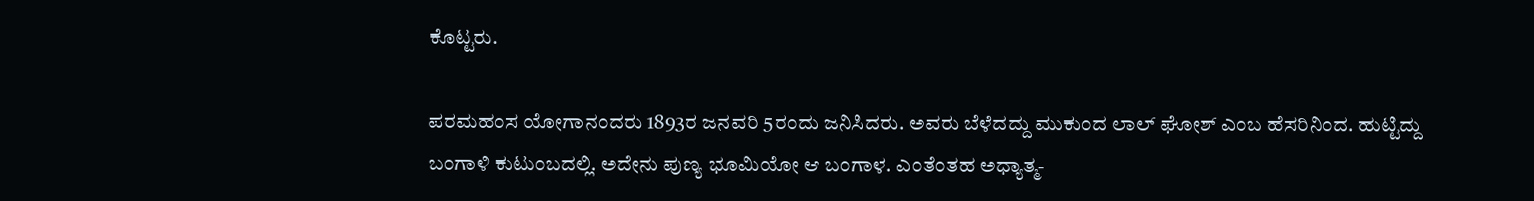ಕೊಟ್ಟರು.

ಪರಮಹಂಸ ಯೋಗಾನಂದರು 1893ರ ಜನವರಿ 5ರಂದು ಜನಿಸಿದರು. ಅವರು ಬೆಳೆದದ್ದು ಮುಕುಂದ ಲಾಲ್ ಘೋಶ್ ಎಂಬ ಹೆಸರಿನಿಂದ. ಹುಟ್ಟಿದ್ದು ಬಂಗಾಳಿ ಕುಟುಂಬದಲ್ಲಿ. ಅದೇನು ಪುಣ್ಯ ಭೂಮಿಯೋ ಆ ಬಂಗಾಳ. ಎಂತೆಂತಹ ಅಧ್ಯಾತ್ಮ-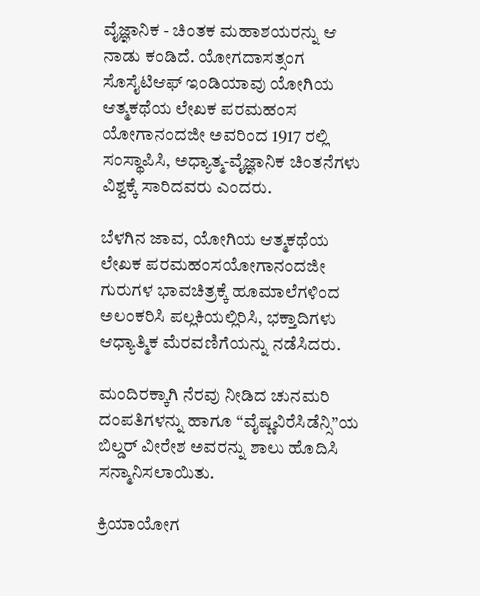ವೈಜ್ಞಾನಿಕ - ಚಿಂತಕ ಮಹಾಶಯರನ್ನು ಆ ನಾಡು ಕಂಡಿದೆ. ಯೋಗದಾಸತ್ಸಂಗ ಸೊಸೈಟಿಆಫ್ ಇಂಡಿಯಾವು ಯೋಗಿಯ ಆತ್ಮಕಥೆಯ ಲೇಖಕ ಪರಮಹಂಸ ಯೋಗಾನಂದಜೀ ಅವರಿಂದ 1917 ರಲ್ಲಿ ಸಂಸ್ಥಾಪಿಸಿ, ಅಧ್ಯಾತ್ಮ-ವೈಜ್ಞಾನಿಕ ಚಿಂತನೆಗಳು ವಿಶ್ವಕ್ಕೆ ಸಾರಿದವರು ಎಂದರು.

ಬೆಳಗಿನ ಜಾವ, ಯೋಗಿಯ ಆತ್ಮಕಥೆಯ ಲೇಖಕ ಪರಮಹಂಸಯೋಗಾನಂದಜೀ ಗುರುಗಳ ಭಾವಚಿತ್ರಕ್ಕೆ ಹೂಮಾಲೆಗಳಿಂದ ಅಲಂಕರಿಸಿ ಪಲ್ಲಕಿಯಲ್ಲಿರಿಸಿ, ಭಕ್ತಾದಿಗಳು ಆಧ್ಯಾತ್ಮಿಕ ಮೆರವಣಿಗೆಯನ್ನು ನಡೆಸಿದರು.

ಮಂದಿರಕ್ಕಾಗಿ ನೆರವು ನೀಡಿದ ಚುನಮರಿ ದಂಪತಿಗಳನ್ನು ಹಾಗೂ “ವೈಷ್ಣವಿರೆಸಿಡೆನ್ಸಿ”ಯ ಬಿಲ್ಡರ್ ವೀರೇಶ ಅವರನ್ನು ಶಾಲು ಹೊದಿಸಿ ಸನ್ಮಾನಿಸಲಾಯಿತು.

ಕ್ರಿಯಾಯೋಗ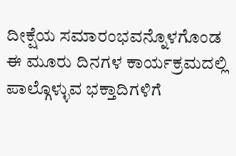ದೀಕ್ಷೆಯ ಸಮಾರಂಭವನ್ನೊಳಗೊಂಡ ಈ ಮೂರು ದಿನಗಳ ಕಾರ್ಯಕ್ರಮದಲ್ಲಿ ಪಾಲ್ಗೊಳ್ಳುವ ಭಕ್ತಾದಿಗಳಿಗೆ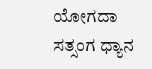ಯೋಗದಾ ಸತ್ಸಂಗ ಧ್ಯಾನ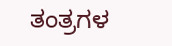ತಂತ್ರಗಳ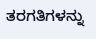ತರಗತಿಗಳನ್ನು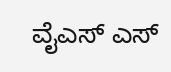ವೈಎಸ್ ಎಸ್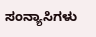ಸಂನ್ಯಾಸಿಗಳು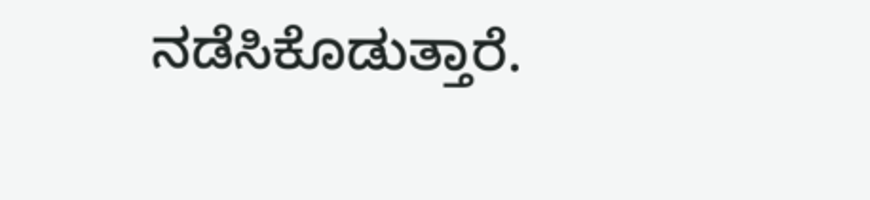ನಡೆಸಿಕೊಡುತ್ತಾರೆ.